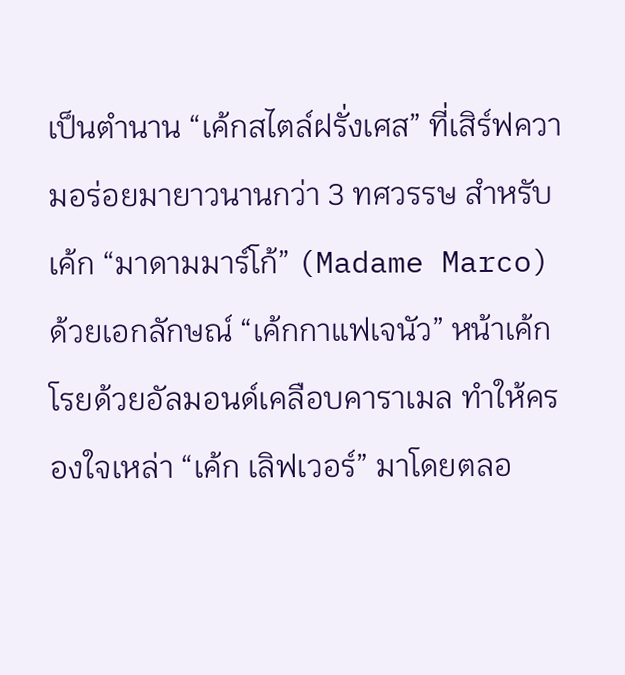เป็นตำนาน “เค้กสไตล์ฝรั่งเศส” ที่เสิร์ฟความอร่อยมายาวนานกว่า 3 ทศวรรษ สำหรับเค้ก “มาดามมาร์โก้” (Madame Marco)
ด้วยเอกลักษณ์ “เค้กกาแฟเจนัว” หน้าเค้กโรยด้วยอัลมอนด์เคลือบคาราเมล ทำให้ครองใจเหล่า “เค้ก เลิฟเวอร์” มาโดยตลอ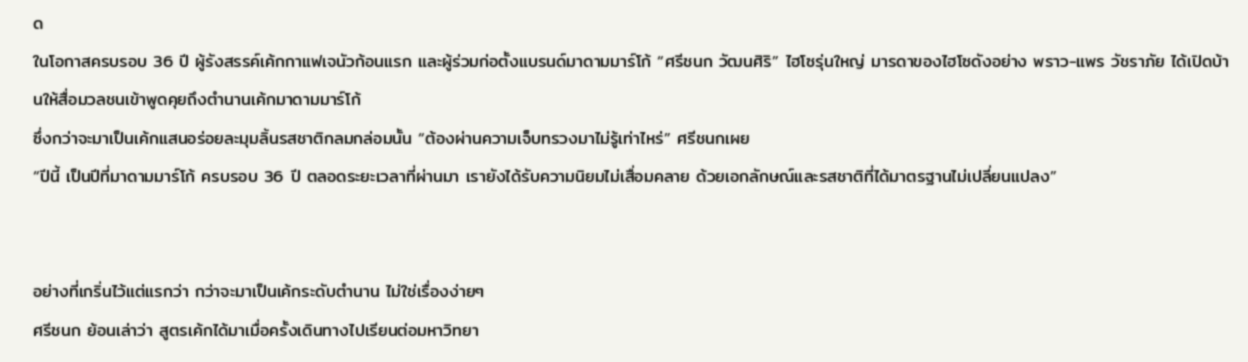ด
ในโอกาสครบรอบ 36 ปี ผู้รังสรรค์เค้กกาแฟเจนัวก้อนแรก และผู้ร่วมก่อตั้งแบรนด์มาดามมาร์โก้ “ศรีชนก วัฒนศิริ” ไฮโซรุ่นใหญ่ มารดาของไฮโซดังอย่าง พราว-แพร วัชราภัย ได้เปิดบ้านให้สื่อมวลชนเข้าพูดคุยถึงตำนานเค้กมาดามมาร์โก้
ซึ่งกว่าจะมาเป็นเค้กแสนอร่อยละมุมลิ้นรสชาติกลมกล่อมนั้น “ต้องผ่านความเจ็บทรวงมาไม่รู้เท่าไหร่” ศรีชนกเผย
“ปีนี้ เป็นปีที่มาดามมาร์โก้ ครบรอบ 36 ปี ตลอดระยะเวลาที่ผ่านมา เรายังได้รับความนิยมไม่เสื่อมคลาย ด้วยเอกลักษณ์และรสชาติที่ได้มาตรฐานไม่เปลี่ยนแปลง”


อย่างที่เกริ่นไว้แต่แรกว่า กว่าจะมาเป็นเค้กระดับตำนาน ไม่ใช่เรื่องง่ายๆ
ศรีชนก ย้อนเล่าว่า สูตรเค้กได้มาเมื่อครั้งเดินทางไปเรียนต่อมหาวิทยา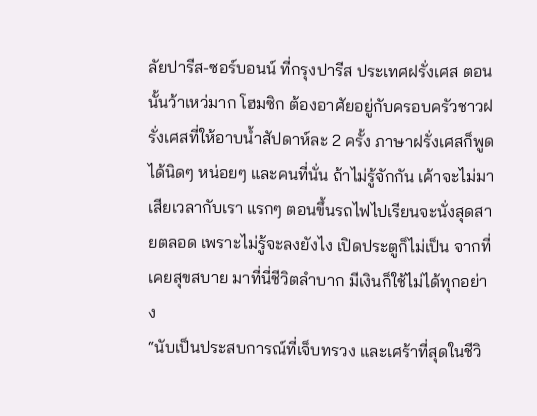ลัยปารีส-ซอร์บอนน์ ที่กรุงปารีส ประเทศฝรั่งเศส ตอนนั้นว้าเหว่มาก โฮมซิก ต้องอาศัยอยู่กับครอบครัวชาวฝรั่งเศสที่ให้อาบน้ำสัปดาห์ละ 2 ครั้ง ภาษาฝรั่งเศสก็พูดได้นิดๆ หน่อยๆ และคนที่นั่น ถ้าไม่รู้จักกัน เค้าจะไม่มาเสียเวลากับเรา แรกๆ ตอนขึ้นรถไฟไปเรียนจะนั่งสุดสายตลอด เพราะไม่รู้จะลงยังไง เปิดประตูก็ไม่เป็น จากที่เคยสุขสบาย มาที่นี่ชีวิตลำบาก มีเงินก็ใช้ไม่ได้ทุกอย่าง
“นับเป็นประสบการณ์ที่เจ็บทรวง และเศร้าที่สุดในชีวิ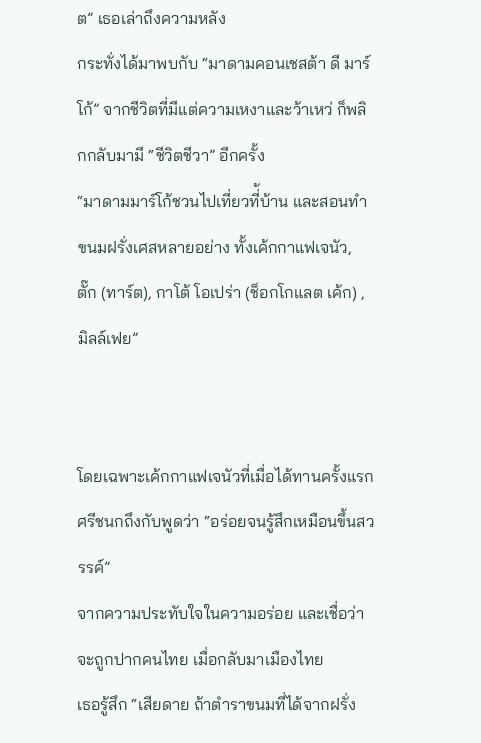ต” เธอเล่าถึงความหลัง
กระทั่งได้มาพบกับ “มาดามคอนเชสต้า ดี มาร์โก้” จากชีวิตที่มีแต่ความเหงาและว้าเหว่ ก็พลิกกลับมามี “ชีวิตชีวา” อีกครั้ง
“มาดามมาร์โก้ชวนไปเที่ยวที่้บ้าน และสอนทำขนมฝรั่งเศสหลายอย่าง ทั้งเค้กกาแฟเจนัว, ตั๊ก (ทาร์ต), กาโต้ โอเปร่า (ช็อกโกแลต เค้ก) , มิลล์เฟย”


โดยเฉพาะเค้กกาแฟเจนัวที่เมื่อได้ทานครั้งแรก ศรีชนกถึงกับพูดว่า “อร่อยจนรู้สึกเหมือนขึ้นสวรรค์”
จากความประทับใจในความอร่อย และเชื่อว่าจะถูกปากคนไทย เมื่อกลับมาเมืองไทย
เธอรู้สึก “เสียดาย ถ้าตำราขนมที่ได้จากฝรั่ง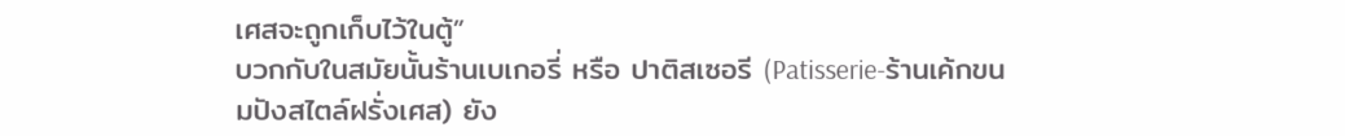เศสจะถูกเก็บไว้ในตู้”
บวกกับในสมัยนั้นร้านเบเกอรี่ หรือ ปาติสเซอรี (Patisserie-ร้านเค้กขนมปังสไตล์ฝรั่งเศส) ยัง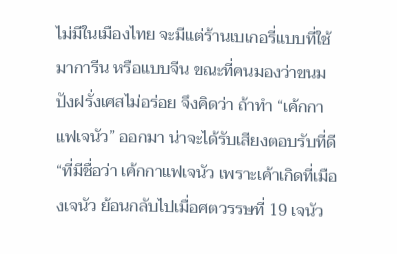ไม่มีในเมืองไทย จะมีแต่ร้านเบเกอรี่แบบที่ใช้มาการีน หรือแบบจีน ขณะที่คนมองว่าขนมปังฝรั่งเศสไม่อร่อย จึงคิดว่า ถ้าทำ “เค้กกาแฟเจนัว” ออกมา น่าจะได้รับเสียงตอบรับที่ดี
“ที่มีชื่อว่า เค้กกาแฟเจนัว เพราะเค้าเกิดที่เมืองเจนัว ย้อนกลับไปเมื่อศตวรรษที่ 19 เจนัว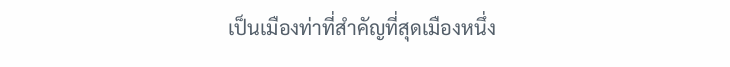เป็นเมืองท่าที่สำคัญที่สุดเมืองหนึ่ง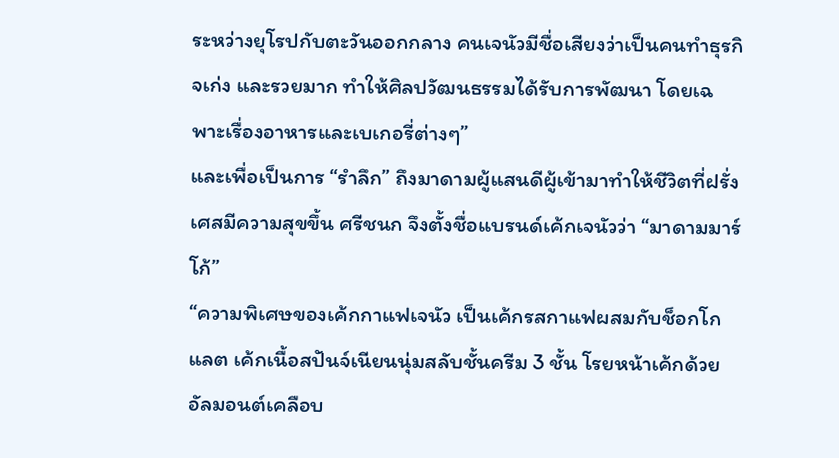ระหว่างยุโรปกับตะวันออกกลาง คนเจนัวมีชื่อเสียงว่าเป็นคนทำธุรกิจเก่ง และรวยมาก ทำให้ศิลปวัฒนธรรมได้รับการพัฒนา โดยเฉพาะเรื่องอาหารและเบเกอรี่ต่างๆ”
และเพื่อเป็นการ “รำลึก” ถึงมาดามผู้แสนดีผู้เข้ามาทำให้ชีวิตที่ฝรั่งเศสมีความสุขขึ้น ศรีชนก จึงตั้งชื่อแบรนด์เค้กเจนัวว่า “มาดามมาร์โก้”
“ความพิเศษของเค้กกาแฟเจนัว เป็นเค้กรสกาแฟผสมกับช็อกโกแลต เค้กเนื้อสปันจ์เนียนนุ่มสลับชั้นครีม 3 ชั้น โรยหน้าเค้กด้วยอัลมอนต์เคลือบ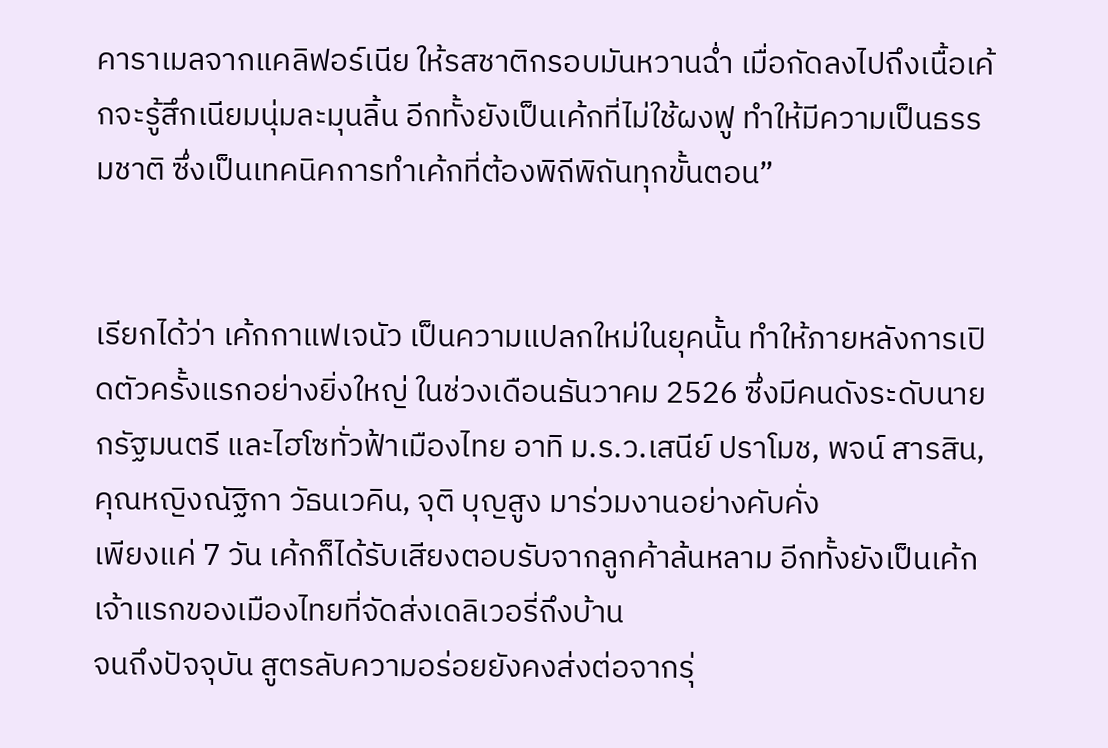คาราเมลจากแคลิฟอร์เนีย ให้รสชาติกรอบมันหวานฉ่ำ เมื่อกัดลงไปถึงเนื้อเค้กจะรู้สึกเนียมนุ่มละมุนลิ้น อีกทั้งยังเป็นเค้กที่ไม่ใช้ผงฟู ทำให้มีความเป็นธรรมชาติ ซึ่งเป็นเทคนิคการทำเค้กที่ต้องพิถีพิถันทุกขั้นตอน”


เรียกได้ว่า เค้กกาแฟเจนัว เป็นความแปลกใหม่ในยุคนั้น ทำให้ภายหลังการเปิดตัวครั้งแรกอย่างยิ่งใหญ่ ในช่วงเดือนธันวาคม 2526 ซึ่งมีคนดังระดับนายกรัฐมนตรี และไฮโซทั่วฟ้าเมืองไทย อาทิ ม.ร.ว.เสนีย์ ปราโมช, พจน์ สารสิน, คุณหญิงณัฐิกา วัธนเวคิน, จุติ บุญสูง มาร่วมงานอย่างคับคั่ง
เพียงแค่ 7 วัน เค้กก็ได้รับเสียงตอบรับจากลูกค้าล้นหลาม อีกทั้งยังเป็นเค้กเจ้าแรกของเมืองไทยที่จัดส่งเดลิเวอรี่ถึงบ้าน
จนถึงปัจจุบัน สูตรลับความอร่อยยังคงส่งต่อจากรุ่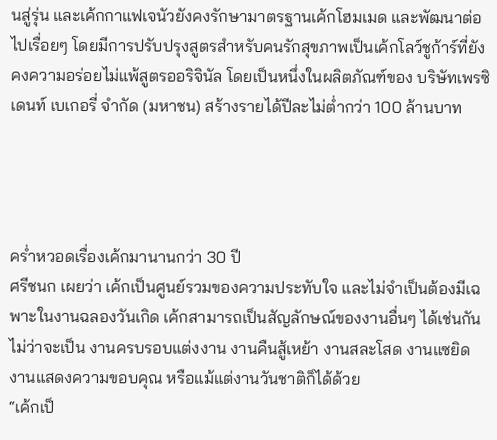นสู่รุ่น และเค้กกาแฟเจนัวยังคงรักษามาตรฐานเค้กโฮมเมด และพัฒนาต่อไปเรื่อยๆ โดยมีการปรับปรุงสูตรสำหรับคนรักสุขภาพเป็นเค้กโลว์ชูก้าร์ที่ยังคงความอร่อยไม่แพ้สูตรออริจินัล โดยเป็นหนึ่งในผลิตภัณฑ์ของ บริษัทเพรซิเดนท์ เบเกอรี่ จำกัด (มหาชน) สร้างรายได้ปีละไม่ต่ำกว่า 100 ล้านบาท




คร่ำหวอดเรื่องเค้กมานานกว่า 30 ปี
ศรีชนก เผยว่า เค้กเป็นศูนย์รวมของความประทับใจ และไม่จำเป็นต้องมีเฉพาะในงานฉลองวันเกิด เค้กสามารถเป็นสัญลักษณ์ของงานอื่นๆ ได้เช่นกัน ไม่ว่าจะเป็น งานครบรอบแต่งงาน งานคืนสู้เหย้า งานสละโสด งานแซยิด งานแสดงความขอบคุณ หรือแม้แต่งานวันชาติก็ได้ด้วย
“เค้กเป็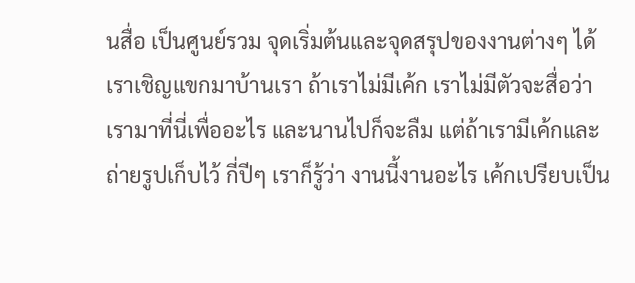นสื่อ เป็นศูนย์รวม จุดเริ่มต้นและจุดสรุปของงานต่างๆ ได้ เราเชิญแขกมาบ้านเรา ถ้าเราไม่มีเค้ก เราไม่มีตัวจะสื่อว่า เรามาที่นี่เพื่ออะไร และนานไปก็จะลืม แต่ถ้าเรามีเค้กและถ่ายรูปเก็บไว้ กี่ปีๆ เราก็รู้ว่า งานนี้งานอะไร เค้กเปรียบเป็น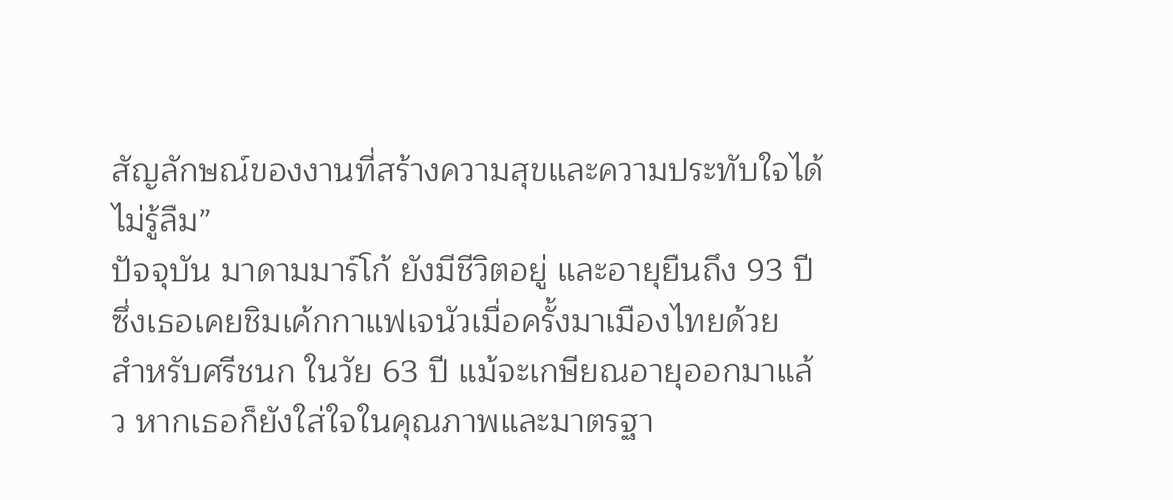สัญลักษณ์ของงานที่สร้างความสุขและความประทับใจได้ไม่รู้ลืม”
ปัจจุบัน มาดามมาร์โก้ ยังมีชีวิตอยู่ และอายุยืนถึง 93 ปี ซึ่งเธอเคยชิมเค้กกาแฟเจนัวเมื่อครั้งมาเมืองไทยด้วย
สำหรับศรีชนก ในวัย 63 ปี แม้จะเกษียณอายุออกมาแล้ว หากเธอก็ยังใส่ใจในคุณภาพและมาตรฐา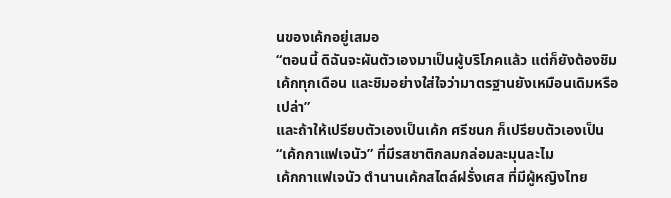นของเค้กอยู่เสมอ
“ตอนนี้ ดิฉันจะผันตัวเองมาเป็นผู้บริโภคแล้ว แต่ก็ยังต้องชิมเค้กทุกเดือน และชิมอย่างใส่ใจว่ามาตรฐานยังเหมือนเดิมหรือเปล่า”
และถ้าให้เปรียบตัวเองเป็นเค้ก ศรีชนก ก็เปรียบตัวเองเป็น “เค้กกาแฟเจนัว” ที่มีรสชาติกลมกล่อมละมุนละไม
เค้กกาแฟเจนัว ตำนานเค้กสไตล์ฝรั่งเศส ที่มีผู้หญิงไทย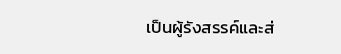เป็นผู้รังสรรค์และส่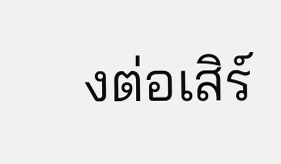งต่อเสิร์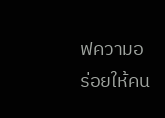ฟความอร่อยให้คน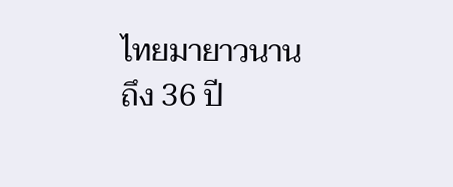ไทยมายาวนานถึง 36 ปี